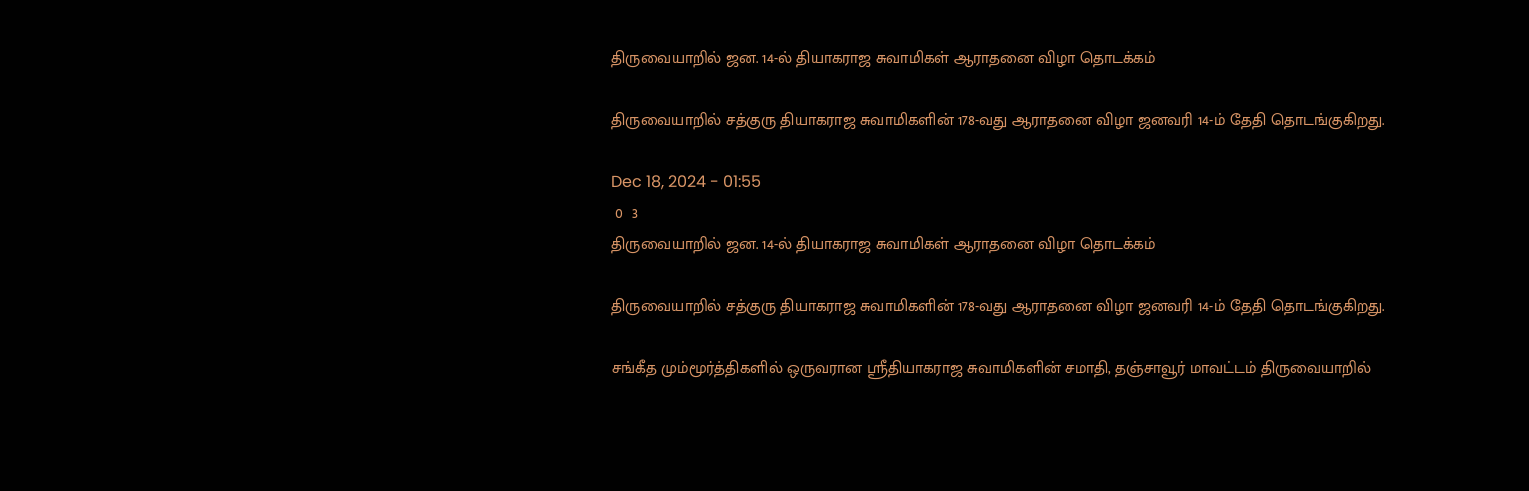திருவையாறில் ஜன. 14-ல் தியாகராஜ சுவாமிகள் ஆராதனை விழா தொடக்கம்

திருவையாறில் சத்குரு தியாகராஜ சுவாமிகளின் 178-வது ஆராதனை விழா ஜனவரி 14-ம் தேதி தொடங்குகிறது.

Dec 18, 2024 - 01:55
 0  3
திருவையாறில் ஜன. 14-ல் தியாகராஜ சுவாமிகள் ஆராதனை விழா தொடக்கம்

திருவையாறில் சத்குரு தியாகராஜ சுவாமிகளின் 178-வது ஆராதனை விழா ஜனவரி 14-ம் தேதி தொடங்குகிறது.

சங்கீத மும்மூர்த்திகளில் ஒருவரான ஸ்ரீதியாகராஜ சுவாமிகளின் சமாதி, தஞ்சாவூர் மாவட்டம் திருவையாறில்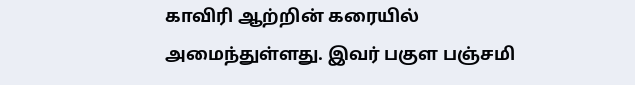காவிரி ஆற்றின் கரையில் அமைந்துள்ளது. இவர் பகுள பஞ்சமி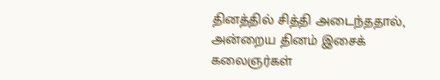தினத்தில் சித்தி அடைந்ததால், அன்றைய தினம் இசைக் கலைஞர்கள்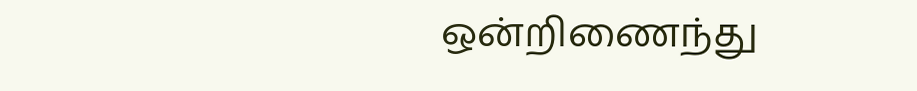ஒன்றிணைந்து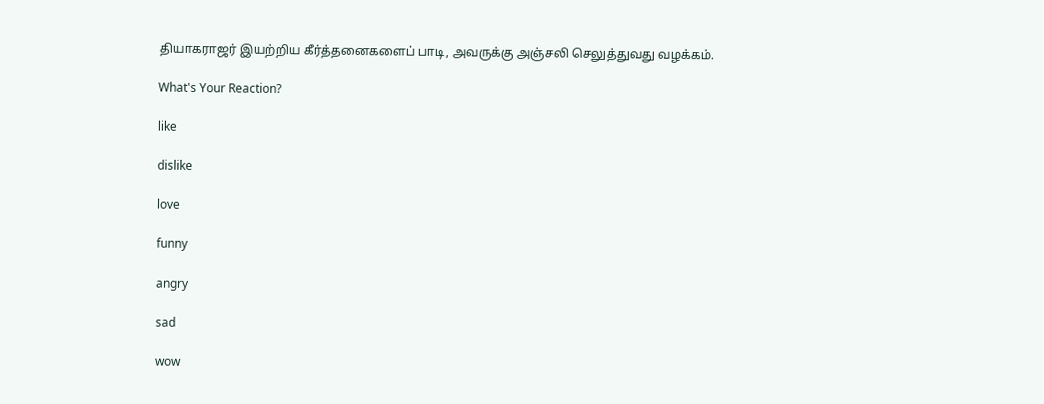தியாகராஜர் இயற்றிய கீர்த்தனைகளைப் பாடி, அவருக்கு அஞ்சலி செலுத்துவது வழக்கம்.

What's Your Reaction?

like

dislike

love

funny

angry

sad

wow